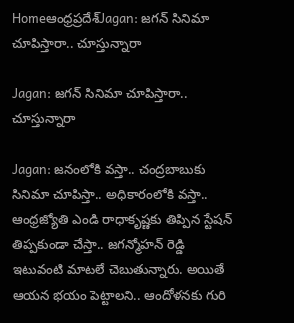Homeఆంధ్రప్రదేశ్‌Jagan: జగన్ సినిమా చూపిస్తారా.. చూస్తున్నారా

Jagan: జగన్ సినిమా చూపిస్తారా.. చూస్తున్నారా

Jagan: జనంలోకి వస్తా.. చంద్రబాబుకు సినిమా చూపిస్తా.. అధికారంలోకి వస్తా.. ఆంధ్రజ్యోతి ఎండి రాధాకృష్ణకు తిప్పిన స్టేషన్ తిప్పకుండా చేస్తా.. జగన్మోహన్ రెడ్డి ఇటువంటి మాటలే చెబుతున్నారు. అయితే ఆయన భయం పెట్టాలని.. ఆందోళనకు గురి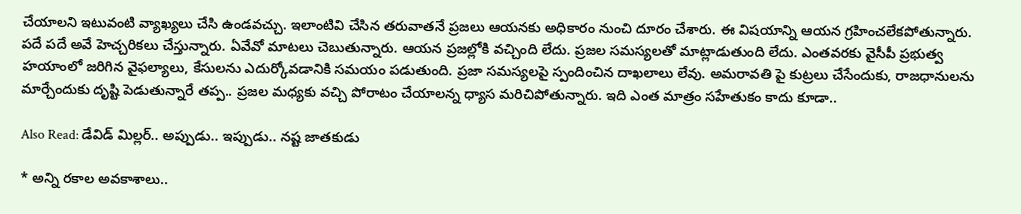చేయాలని ఇటువంటి వ్యాఖ్యలు చేసి ఉండవచ్చు. ఇలాంటివి చేసిన తరువాతనే ప్రజలు ఆయనకు అధికారం నుంచి దూరం చేశారు. ఈ విషయాన్ని ఆయన గ్రహించలేకపోతున్నారు. పదే పదే అవే హెచ్చరికలు చేస్తున్నారు. ఏవేవో మాటలు చెబుతున్నారు. ఆయన ప్రజల్లోకి వచ్చింది లేదు. ప్రజల సమస్యలతో మాట్లాడుతుంది లేదు. ఎంతవరకు వైసీపీ ప్రభుత్వ హయాంలో జరిగిన వైఫల్యాలు, కేసులను ఎదుర్కోవడానికి సమయం పడుతుంది. ప్రజా సమస్యలపై స్పందించిన దాఖలాలు లేవు. అమరావతి పై కుట్రలు చేసేందుకు, రాజధానులను మార్చేందుకు దృష్టి పెడుతున్నారే తప్ప.. ప్రజల మధ్యకు వచ్చి పోరాటం చేయాలన్న ధ్యాస మరిచిపోతున్నారు. ఇది ఎంత మాత్రం సహేతుకం కాదు కూడా..

Also Read: డేవిడ్ మిల్లర్.. అప్పుడు.. ఇప్పుడు.. నష్ట జాతకుడు

* అన్ని రకాల అవకాశాలు..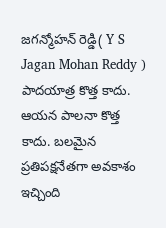జగన్మోహన్ రెడ్డి( Y S Jagan Mohan Reddy ) పాదయాత్ర కొత్త కాదు. ఆయన పాలనా కొత్త కాదు. బలమైన ప్రతిపక్షనేతగా అవకాశం ఇచ్చింది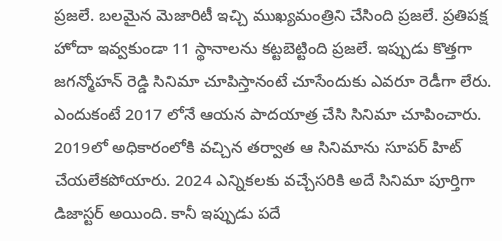ప్రజలే. బలమైన మెజారిటీ ఇచ్చి ముఖ్యమంత్రిని చేసింది ప్రజలే. ప్రతిపక్ష హోదా ఇవ్వకుండా 11 స్థానాలను కట్టబెట్టింది ప్రజలే. ఇప్పుడు కొత్తగా జగన్మోహన్ రెడ్డి సినిమా చూపిస్తానంటే చూసేందుకు ఎవరూ రెడీగా లేరు. ఎందుకంటే 2017 లోనే ఆయన పాదయాత్ర చేసి సినిమా చూపించారు. 2019లో అధికారంలోకి వచ్చిన తర్వాత ఆ సినిమాను సూపర్ హిట్ చేయలేకపోయారు. 2024 ఎన్నికలకు వచ్చేసరికి అదే సినిమా పూర్తిగా డిజాస్టర్ అయింది. కానీ ఇప్పుడు పదే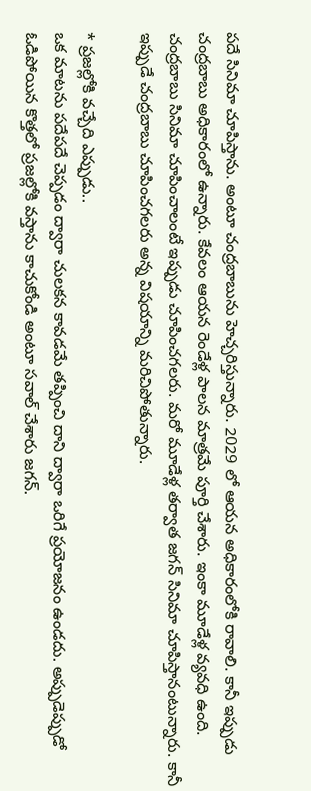పదే సినిమా చూపిస్తాను. అంటూ చంద్రబాబును హెచ్చరిస్తున్నారు. 2029 లో ఆయన అధికారంలోకి రావాలి. కానీ ఇప్పుడు చంద్రబాబు అధికారంలో ఉన్నారు. కేవలం ఆయన రెండేళ్ల పాలన మాత్రమే పూర్తి చేశారు. ఇంకా మూడేళ్ల వ్యవధి ఉంది. చంద్రబాబు సినిమా చూపించాలంటే ఇప్పుడు చూపించగలరు. మరో మూడేళ్ల తర్వాత జగన్ సినిమా చూపిస్తానంటున్నారు. కానీ ఇప్పుడే చంద్రబాబు చూపించగలరు అన్న విషయాన్ని మరిచిపోతున్నారు.

* ప్రజల్లోకి వచ్చేది ఎప్పుడు..
ఒక మాటను పదేపదే చెప్పడం ద్వారా చులకన కావడమే తప్పించి దాని ద్వారా ఒరిగే ప్రయోజనం ఉండదు. అప్పుడెప్పుడో ఓడిపోయిన కొత్తలో ప్రజల్లోకి వస్తాను కాచుకోండి అంటూ సవాల్ చేశారు జగన్.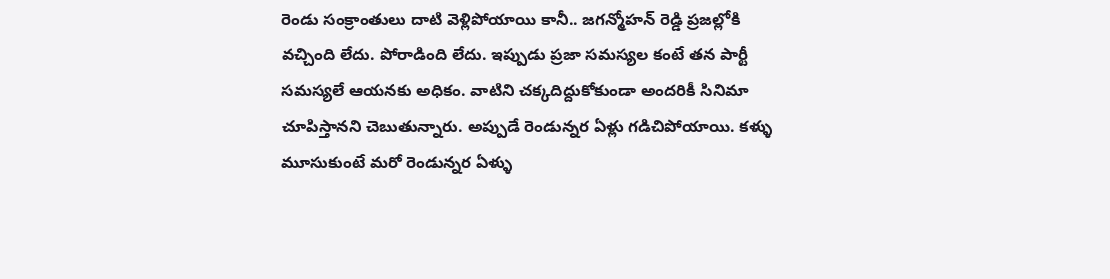రెండు సంక్రాంతులు దాటి వెళ్లిపోయాయి కానీ.. జగన్మోహన్ రెడ్డి ప్రజల్లోకి వచ్చింది లేదు. పోరాడింది లేదు. ఇప్పుడు ప్రజా సమస్యల కంటే తన పార్టీ సమస్యలే ఆయనకు అధికం. వాటిని చక్కదిద్దుకోకుండా అందరికీ సినిమా చూపిస్తానని చెబుతున్నారు. అప్పుడే రెండున్నర ఏళ్లు గడిచిపోయాయి. కళ్ళు మూసుకుంటే మరో రెండున్నర ఏళ్ళు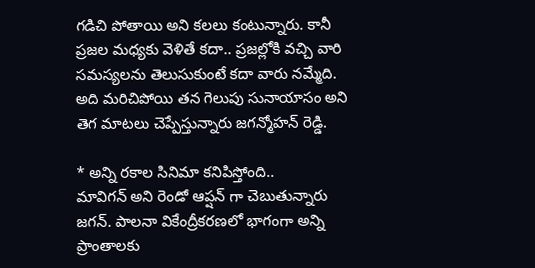గడిచి పోతాయి అని కలలు కంటున్నారు. కానీ ప్రజల మధ్యకు వెళితే కదా.. ప్రజల్లోకి వచ్చి వారి సమస్యలను తెలుసుకుంటే కదా వారు నమ్మేది. అది మరిచిపోయి తన గెలుపు సునాయాసం అని తెగ మాటలు చెప్పేస్తున్నారు జగన్మోహన్ రెడ్డి.

* అన్ని రకాల సినిమా కనిపిస్తోంది..
మావిగన్ అని రెండో ఆప్షన్ గా చెబుతున్నారు జగన్. పాలనా వికేంద్రీకరణలో భాగంగా అన్ని ప్రాంతాలకు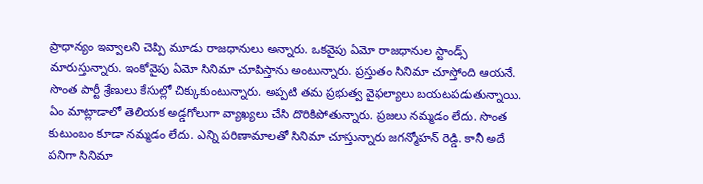ప్రాధాన్యం ఇవ్వాలని చెప్పి మూడు రాజధానులు అన్నారు. ఒకవైపు ఏమో రాజధానుల స్టాండ్స్ మారుస్తున్నారు. ఇంకోవైపు ఏమో సినిమా చూపిస్తాను అంటున్నారు. ప్రస్తుతం సినిమా చూస్తోంది ఆయనే. సొంత పార్టీ శ్రేణులు కేసుల్లో చిక్కుకుంటున్నారు. అప్పటి తమ ప్రభుత్వ వైఫల్యాలు బయటపడుతున్నాయి. ఏం మాట్లాడాలో తెలియక అడ్డగోలుగా వ్యాఖ్యలు చేసి దొరికిపోతున్నారు. ప్రజలు నమ్మడం లేదు. సొంత కుటుంబం కూడా నమ్మడం లేదు. ఎన్ని పరిణామాలతో సినిమా చూస్తున్నారు జగన్మోహన్ రెడ్డి. కానీ అదే పనిగా సినిమా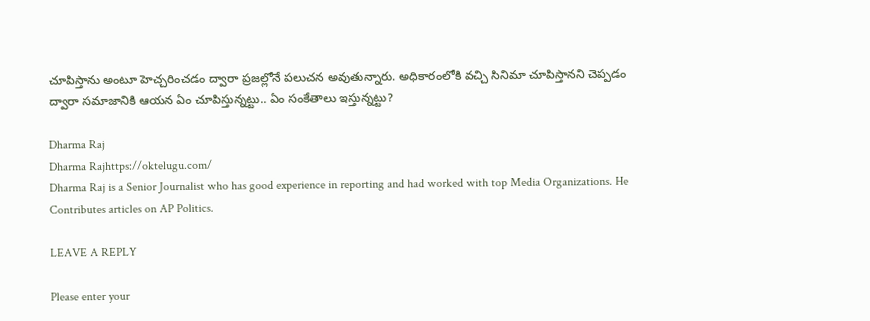చూపిస్తాను అంటూ హెచ్చరించడం ద్వారా ప్రజల్లోనే పలుచన అవుతున్నారు. అధికారంలోకి వచ్చి సినిమా చూపిస్తానని చెప్పడం ద్వారా సమాజానికి ఆయన ఏం చూపిస్తున్నట్టు.. ఏం సంకేతాలు ఇస్తున్నట్టు?

Dharma Raj
Dharma Rajhttps://oktelugu.com/
Dharma Raj is a Senior Journalist who has good experience in reporting and had worked with top Media Organizations. He Contributes articles on AP Politics.

LEAVE A REPLY

Please enter your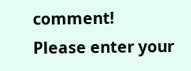comment!
Please enter your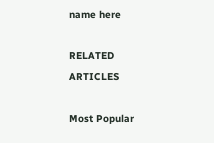name here

RELATED ARTICLES

Most Popular